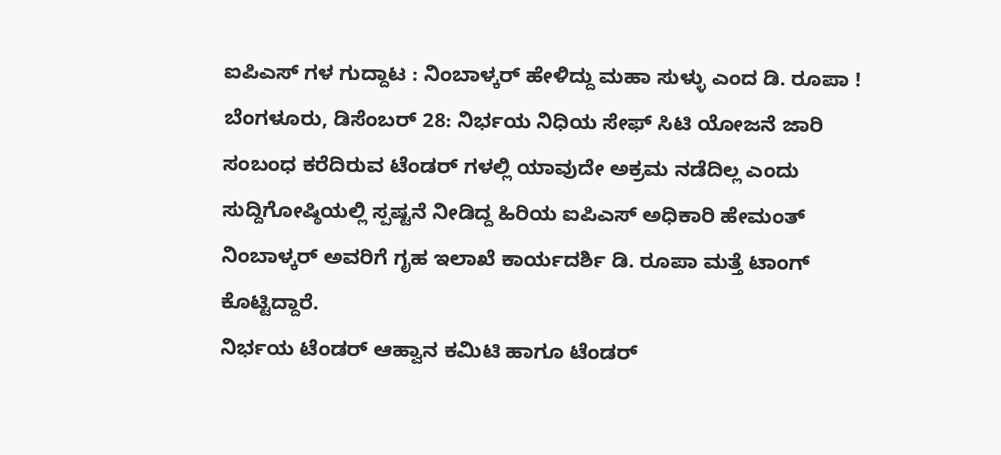ಐಪಿಎಸ್ ಗಳ ಗುದ್ದಾಟ : ನಿಂಬಾಳ್ಕರ್ ಹೇಳಿದ್ದು ಮಹಾ ಸುಳ್ಳು ಎಂದ ಡಿ. ರೂಪಾ !
ಬೆಂಗಳೂರು, ಡಿಸೆಂಬರ್ 28: ನಿರ್ಭಯ ನಿಧಿಯ ಸೇಫ್ ಸಿಟಿ ಯೋಜನೆ ಜಾರಿ ಸಂಬಂಧ ಕರೆದಿರುವ ಟೆಂಡರ್ ಗಳಲ್ಲಿ ಯಾವುದೇ ಅಕ್ರಮ ನಡೆದಿಲ್ಲ ಎಂದು ಸುದ್ದಿಗೋಷ್ಠಿಯಲ್ಲಿ ಸ್ಪಷ್ಟನೆ ನೀಡಿದ್ದ ಹಿರಿಯ ಐಪಿಎಸ್ ಅಧಿಕಾರಿ ಹೇಮಂತ್ ನಿಂಬಾಳ್ಕರ್ ಅವರಿಗೆ ಗೃಹ ಇಲಾಖೆ ಕಾರ್ಯದರ್ಶಿ ಡಿ. ರೂಪಾ ಮತ್ತೆ ಟಾಂಗ್ ಕೊಟ್ಟಿದ್ದಾರೆ.
ನಿರ್ಭಯ ಟೆಂಡರ್ ಆಹ್ವಾನ ಕಮಿಟಿ ಹಾಗೂ ಟೆಂಡರ್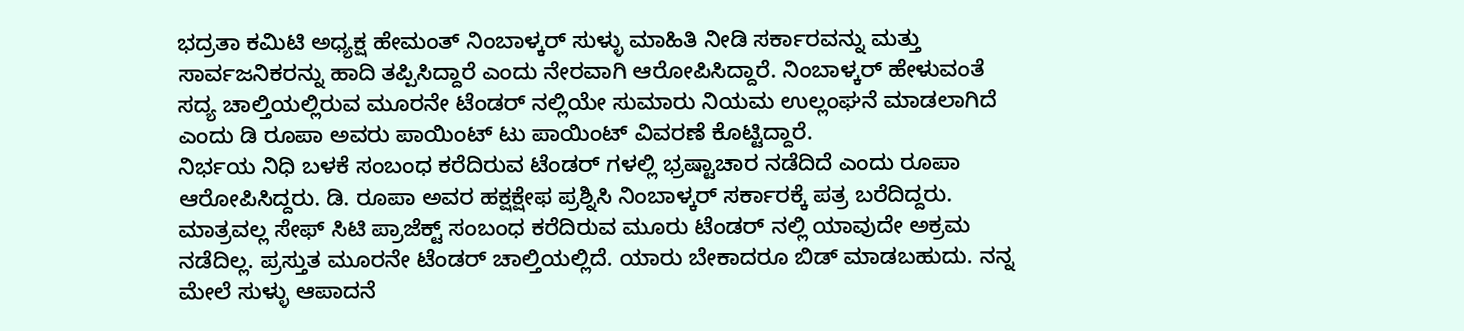ಭದ್ರತಾ ಕಮಿಟಿ ಅಧ್ಯಕ್ಷ ಹೇಮಂತ್ ನಿಂಬಾಳ್ಕರ್ ಸುಳ್ಳು ಮಾಹಿತಿ ನೀಡಿ ಸರ್ಕಾರವನ್ನು ಮತ್ತು ಸಾರ್ವಜನಿಕರನ್ನು ಹಾದಿ ತಪ್ಪಿಸಿದ್ದಾರೆ ಎಂದು ನೇರವಾಗಿ ಆರೋಪಿಸಿದ್ದಾರೆ. ನಿಂಬಾಳ್ಕರ್ ಹೇಳುವಂತೆ ಸದ್ಯ ಚಾಲ್ತಿಯಲ್ಲಿರುವ ಮೂರನೇ ಟೆಂಡರ್ ನಲ್ಲಿಯೇ ಸುಮಾರು ನಿಯಮ ಉಲ್ಲಂಘನೆ ಮಾಡಲಾಗಿದೆ ಎಂದು ಡಿ ರೂಪಾ ಅವರು ಪಾಯಿಂಟ್ ಟು ಪಾಯಿಂಟ್ ವಿವರಣೆ ಕೊಟ್ಟಿದ್ದಾರೆ.
ನಿರ್ಭಯ ನಿಧಿ ಬಳಕೆ ಸಂಬಂಧ ಕರೆದಿರುವ ಟೆಂಡರ್ ಗಳಲ್ಲಿ ಭ್ರಷ್ಟಾಚಾರ ನಡೆದಿದೆ ಎಂದು ರೂಪಾ ಆರೋಪಿಸಿದ್ದರು. ಡಿ. ರೂಪಾ ಅವರ ಹಕ್ಷಕ್ಷೇಫ ಪ್ರಶ್ನಿಸಿ ನಿಂಬಾಳ್ಕರ್ ಸರ್ಕಾರಕ್ಕೆ ಪತ್ರ ಬರೆದಿದ್ದರು. ಮಾತ್ರವಲ್ಲ ಸೇಫ್ ಸಿಟಿ ಪ್ರಾಜೆಕ್ಟ್ ಸಂಬಂಧ ಕರೆದಿರುವ ಮೂರು ಟೆಂಡರ್ ನಲ್ಲಿ ಯಾವುದೇ ಅಕ್ರಮ ನಡೆದಿಲ್ಲ. ಪ್ರಸ್ತುತ ಮೂರನೇ ಟೆಂಡರ್ ಚಾಲ್ತಿಯಲ್ಲಿದೆ. ಯಾರು ಬೇಕಾದರೂ ಬಿಡ್ ಮಾಡಬಹುದು. ನನ್ನ ಮೇಲೆ ಸುಳ್ಳು ಆಪಾದನೆ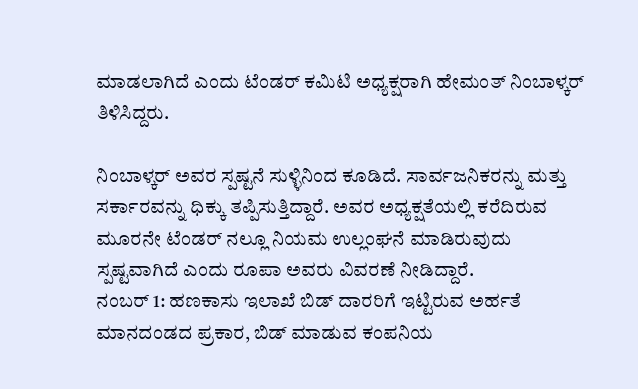ಮಾಡಲಾಗಿದೆ ಎಂದು ಟೆಂಡರ್ ಕಮಿಟಿ ಅಧ್ಯಕ್ಷರಾಗಿ ಹೇಮಂತ್ ನಿಂಬಾಳ್ಕರ್ ತಿಳಿಸಿದ್ದರು.

ನಿಂಬಾಳ್ಕರ್ ಅವರ ಸ್ಪಷ್ಟನೆ ಸುಳ್ಳಿನಿಂದ ಕೂಡಿದೆ. ಸಾರ್ವಜನಿಕರನ್ನು ಮತ್ತು ಸರ್ಕಾರವನ್ನು ಧಿಕ್ಕು ತಪ್ಪಿಸುತ್ತಿದ್ದಾರೆ. ಅವರ ಅಧ್ಯಕ್ಷತೆಯಲ್ಲಿ ಕರೆದಿರುವ ಮೂರನೇ ಟೆಂಡರ್ ನಲ್ಲೂ ನಿಯಮ ಉಲ್ಲಂಘನೆ ಮಾಡಿರುವುದು ಸ್ಪಷ್ಟವಾಗಿದೆ ಎಂದು ರೂಪಾ ಅವರು ವಿವರಣೆ ನೀಡಿದ್ದಾರೆ.
ನಂಬರ್ 1: ಹಣಕಾಸು ಇಲಾಖೆ ಬಿಡ್ ದಾರರಿಗೆ ಇಟ್ಟಿರುವ ಅರ್ಹತೆ ಮಾನದಂಡದ ಪ್ರಕಾರ, ಬಿಡ್ ಮಾಡುವ ಕಂಪನಿಯ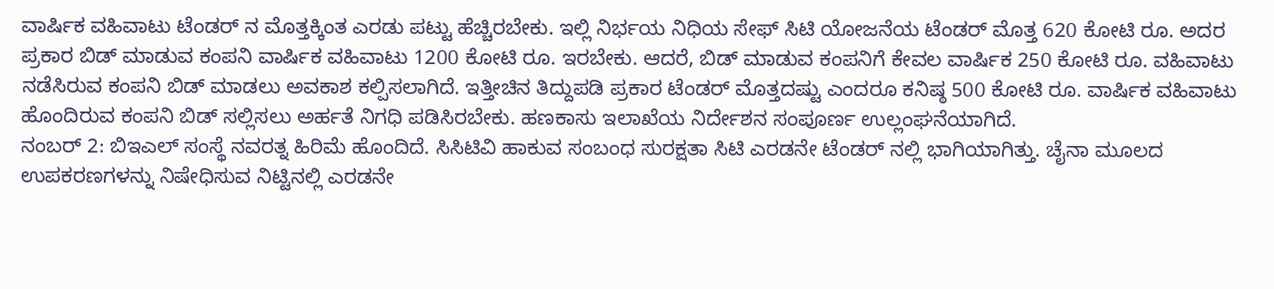ವಾರ್ಷಿಕ ವಹಿವಾಟು ಟೆಂಡರ್ ನ ಮೊತ್ತಕ್ಕಿಂತ ಎರಡು ಪಟ್ಟು ಹೆಚ್ಚಿರಬೇಕು. ಇಲ್ಲಿ ನಿರ್ಭಯ ನಿಧಿಯ ಸೇಫ್ ಸಿಟಿ ಯೋಜನೆಯ ಟೆಂಡರ್ ಮೊತ್ತ 620 ಕೋಟಿ ರೂ. ಅದರ ಪ್ರಕಾರ ಬಿಡ್ ಮಾಡುವ ಕಂಪನಿ ವಾರ್ಷಿಕ ವಹಿವಾಟು 1200 ಕೋಟಿ ರೂ. ಇರಬೇಕು. ಆದರೆ, ಬಿಡ್ ಮಾಡುವ ಕಂಪನಿಗೆ ಕೇವಲ ವಾರ್ಷಿಕ 250 ಕೋಟಿ ರೂ. ವಹಿವಾಟು ನಡೆಸಿರುವ ಕಂಪನಿ ಬಿಡ್ ಮಾಡಲು ಅವಕಾಶ ಕಲ್ಪಿಸಲಾಗಿದೆ. ಇತ್ತೀಚಿನ ತಿದ್ದುಪಡಿ ಪ್ರಕಾರ ಟೆಂಡರ್ ಮೊತ್ತದಷ್ಟು ಎಂದರೂ ಕನಿಷ್ಠ 500 ಕೋಟಿ ರೂ. ವಾರ್ಷಿಕ ವಹಿವಾಟು ಹೊಂದಿರುವ ಕಂಪನಿ ಬಿಡ್ ಸಲ್ಲಿಸಲು ಅರ್ಹತೆ ನಿಗಧಿ ಪಡಿಸಿರಬೇಕು. ಹಣಕಾಸು ಇಲಾಖೆಯ ನಿರ್ದೇಶನ ಸಂಪೂರ್ಣ ಉಲ್ಲಂಘನೆಯಾಗಿದೆ.
ನಂಬರ್ 2: ಬಿಇಎಲ್ ಸಂಸ್ಥೆ ನವರತ್ನ ಹಿರಿಮೆ ಹೊಂದಿದೆ. ಸಿಸಿಟಿವಿ ಹಾಕುವ ಸಂಬಂಧ ಸುರಕ್ಷತಾ ಸಿಟಿ ಎರಡನೇ ಟೆಂಡರ್ ನಲ್ಲಿ ಭಾಗಿಯಾಗಿತ್ತು. ಚೈನಾ ಮೂಲದ ಉಪಕರಣಗಳನ್ನು ನಿಷೇಧಿಸುವ ನಿಟ್ಟಿನಲ್ಲಿ ಎರಡನೇ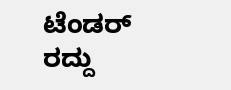ಟೆಂಡರ್ ರದ್ದು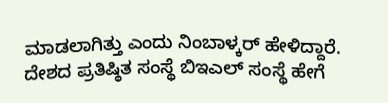ಮಾಡಲಾಗಿತ್ತು ಎಂದು ನಿಂಬಾಳ್ಕರ್ ಹೇಳಿದ್ದಾರೆ. ದೇಶದ ಪ್ರತಿಷ್ಠಿತ ಸಂಸ್ಥೆ ಬಿಇಎಲ್ ಸಂಸ್ಥೆ ಹೇಗೆ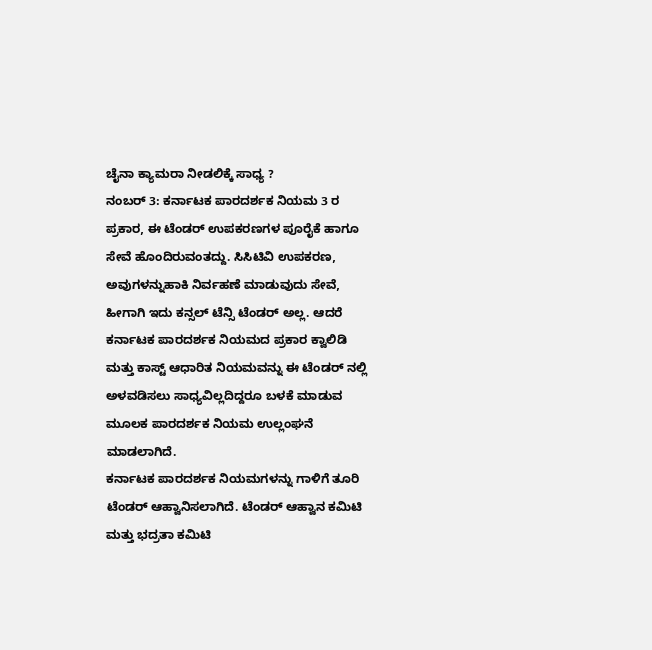ಚೈನಾ ಕ್ಯಾಮರಾ ನೀಡಲಿಕ್ಕೆ ಸಾಧ್ಯ ?
ನಂಬರ್ 3: ಕರ್ನಾಟಕ ಪಾರದರ್ಶಕ ನಿಯಮ 3 ರ ಪ್ರಕಾರ, ಈ ಟೆಂಡರ್ ಉಪಕರಣಗಳ ಪೂರೈಕೆ ಹಾಗೂ ಸೇವೆ ಹೊಂದಿರುವಂತದ್ದು. ಸಿಸಿಟಿವಿ ಉಪಕರಣ, ಅವುಗಳನ್ನುಹಾಕಿ ನಿರ್ವಹಣೆ ಮಾಡುವುದು ಸೇವೆ, ಹೀಗಾಗಿ ಇದು ಕನ್ಸಲ್ ಟೆನ್ಸಿ ಟೆಂಡರ್ ಅಲ್ಲ. ಆದರೆ ಕರ್ನಾಟಕ ಪಾರದರ್ಶಕ ನಿಯಮದ ಪ್ರಕಾರ ಕ್ವಾಲಿಡಿ ಮತ್ತು ಕಾಸ್ಟ್ ಆಧಾರಿತ ನಿಯಮವನ್ನು ಈ ಟೆಂಡರ್ ನಲ್ಲಿ ಅಳವಡಿಸಲು ಸಾಧ್ಯವಿಲ್ಲದಿದ್ದರೂ ಬಳಕೆ ಮಾಡುವ ಮೂಲಕ ಪಾರದರ್ಶಕ ನಿಯಮ ಉಲ್ಲಂಘನೆ ಮಾಡಲಾಗಿದೆ.
ಕರ್ನಾಟಕ ಪಾರದರ್ಶಕ ನಿಯಮಗಳನ್ನು ಗಾಳಿಗೆ ತೂರಿ ಟೆಂಡರ್ ಆಹ್ವಾನಿಸಲಾಗಿದೆ. ಟೆಂಡರ್ ಆಹ್ವಾನ ಕಮಿಟಿ ಮತ್ತು ಭದ್ರತಾ ಕಮಿಟಿ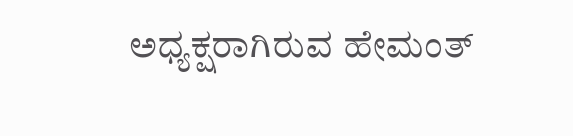ಅಧ್ಯಕ್ಷರಾಗಿರುವ ಹೇಮಂತ್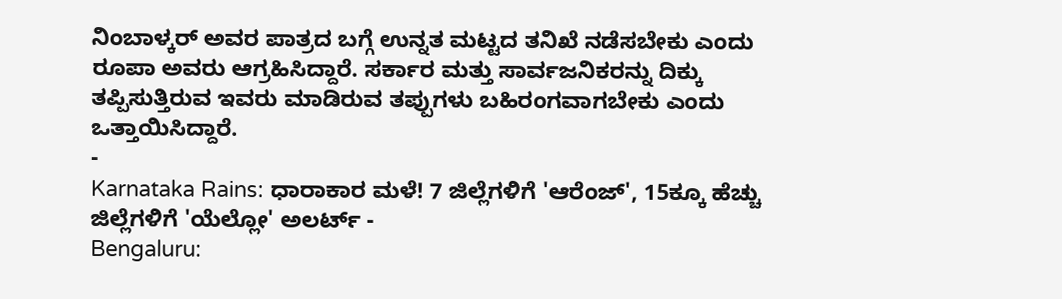ನಿಂಬಾಳ್ಕರ್ ಅವರ ಪಾತ್ರದ ಬಗ್ಗೆ ಉನ್ನತ ಮಟ್ಟದ ತನಿಖೆ ನಡೆಸಬೇಕು ಎಂದು ರೂಪಾ ಅವರು ಆಗ್ರಹಿಸಿದ್ದಾರೆ. ಸರ್ಕಾರ ಮತ್ತು ಸಾರ್ವಜನಿಕರನ್ನು ದಿಕ್ಕು ತಪ್ಪಿಸುತ್ತಿರುವ ಇವರು ಮಾಡಿರುವ ತಪ್ಪುಗಳು ಬಹಿರಂಗವಾಗಬೇಕು ಎಂದು ಒತ್ತಾಯಿಸಿದ್ದಾರೆ.
-
Karnataka Rains: ಧಾರಾಕಾರ ಮಳೆ! 7 ಜಿಲ್ಲೆಗಳಿಗೆ 'ಆರೆಂಜ್', 15ಕ್ಕೂ ಹೆಚ್ಚು ಜಿಲ್ಲೆಗಳಿಗೆ 'ಯೆಲ್ಲೋ' ಅಲರ್ಟ್ -
Bengaluru: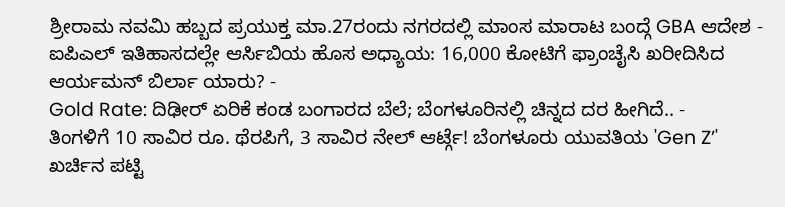ಶ್ರೀರಾಮ ನವಮಿ ಹಬ್ಬದ ಪ್ರಯುಕ್ತ ಮಾ.27ರಂದು ನಗರದಲ್ಲಿ ಮಾಂಸ ಮಾರಾಟ ಬಂದ್ಗೆ GBA ಆದೇಶ -
ಐಪಿಎಲ್ ಇತಿಹಾಸದಲ್ಲೇ ಆರ್ಸಿಬಿಯ ಹೊಸ ಅಧ್ಯಾಯ: 16,000 ಕೋಟಿಗೆ ಫ್ರಾಂಚೈಸಿ ಖರೀದಿಸಿದ ಆರ್ಯಮನ್ ಬಿರ್ಲಾ ಯಾರು? -
Gold Rate: ದಿಢೀರ್ ಏರಿಕೆ ಕಂಡ ಬಂಗಾರದ ಬೆಲೆ; ಬೆಂಗಳೂರಿನಲ್ಲಿ ಚಿನ್ನದ ದರ ಹೀಗಿದೆ.. -
ತಿಂಗಳಿಗೆ 10 ಸಾವಿರ ರೂ. ಥೆರಪಿಗೆ, 3 ಸಾವಿರ ನೇಲ್ ಆರ್ಟ್ಗೆ! ಬೆಂಗಳೂರು ಯುವತಿಯ 'Gen Z’' ಖರ್ಚಿನ ಪಟ್ಟಿ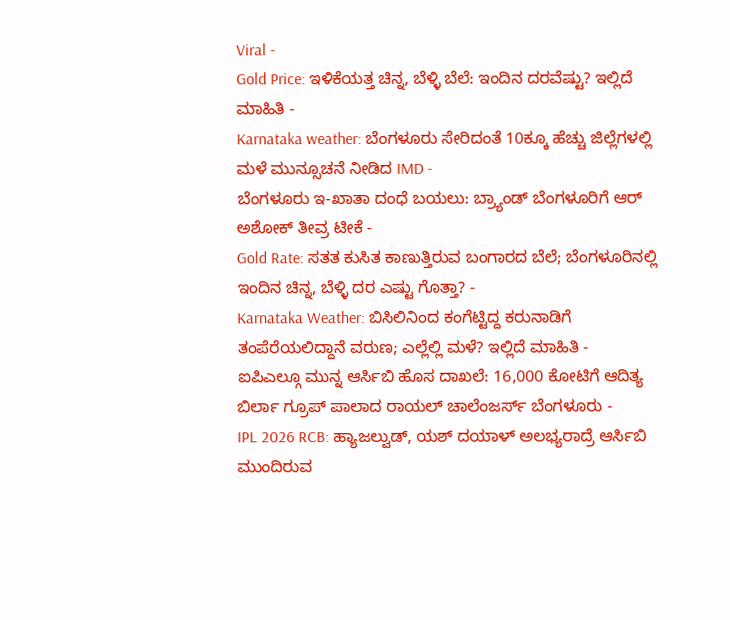Viral -
Gold Price: ಇಳಿಕೆಯತ್ತ ಚಿನ್ನ, ಬೆಳ್ಳಿ ಬೆಲೆ: ಇಂದಿನ ದರವೆಷ್ಟು? ಇಲ್ಲಿದೆ ಮಾಹಿತಿ -
Karnataka weather: ಬೆಂಗಳೂರು ಸೇರಿದಂತೆ 10ಕ್ಕೂ ಹೆಚ್ಚು ಜಿಲ್ಲೆಗಳಲ್ಲಿ ಮಳೆ ಮುನ್ಸೂಚನೆ ನೀಡಿದ IMD -
ಬೆಂಗಳೂರು ಇ-ಖಾತಾ ದಂಧೆ ಬಯಲು: ಬ್ರ್ಯಾಂಡ್ ಬೆಂಗಳೂರಿಗೆ ಆರ್ ಅಶೋಕ್ ತೀವ್ರ ಟೀಕೆ -
Gold Rate: ಸತತ ಕುಸಿತ ಕಾಣುತ್ತಿರುವ ಬಂಗಾರದ ಬೆಲೆ; ಬೆಂಗಳೂರಿನಲ್ಲಿ ಇಂದಿನ ಚಿನ್ನ, ಬೆಳ್ಳಿ ದರ ಎಷ್ಟು ಗೊತ್ತಾ? -
Karnataka Weather: ಬಿಸಿಲಿನಿಂದ ಕಂಗೆಟ್ಟಿದ್ದ ಕರುನಾಡಿಗೆ ತಂಪೆರೆಯಲಿದ್ದಾನೆ ವರುಣ; ಎಲ್ಲೆಲ್ಲಿ ಮಳೆ? ಇಲ್ಲಿದೆ ಮಾಹಿತಿ -
ಐಪಿಎಲ್ಗೂ ಮುನ್ನ ಆರ್ಸಿಬಿ ಹೊಸ ದಾಖಲೆ: 16,000 ಕೋಟಿಗೆ ಆದಿತ್ಯ ಬಿರ್ಲಾ ಗ್ರೂಪ್ ಪಾಲಾದ ರಾಯಲ್ ಚಾಲೆಂಜರ್ಸ್ ಬೆಂಗಳೂರು -
IPL 2026 RCB: ಹ್ಯಾಜಲ್ವುಡ್, ಯಶ್ ದಯಾಳ್ ಅಲಭ್ಯರಾದ್ರೆ ಆರ್ಸಿಬಿ ಮುಂದಿರುವ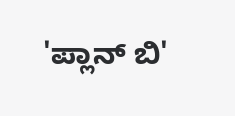'ಪ್ಲಾನ್ ಬಿ'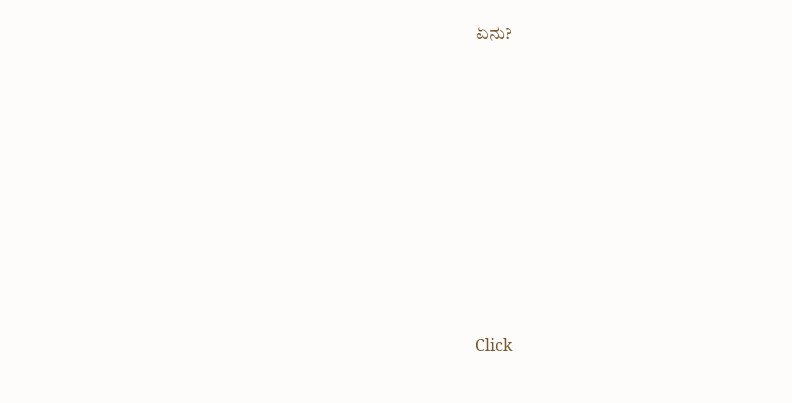ಏನು?












Click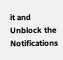it and Unblock the Notifications